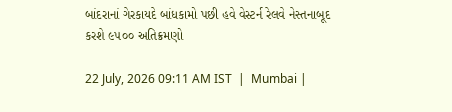બાંદરાનાં ગેરકાયદે બાંધકામો પછી હવે વેસ્ટર્ન રેલવે નેસ્તનાબૂદ કરશે ૯૫૦૦ અતિક્રમણો

22 July, 2026 09:11 AM IST  |  Mumbai |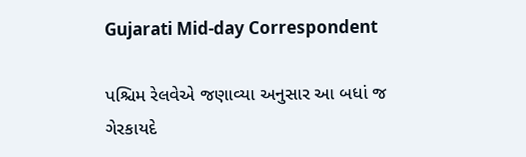Gujarati Mid-day Correspondent

પશ્ચિમ રેલવેએ જણાવ્યા અનુસાર આ બધાં જ ગેરકાયદે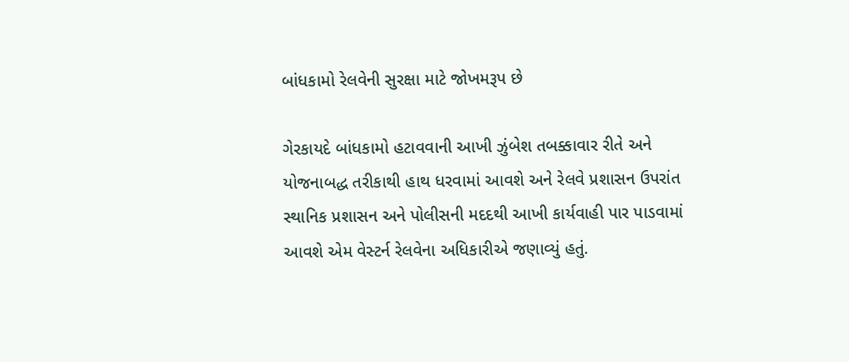બાંધકામો રેલવેની સુરક્ષા માટે જોખમરૂપ છે

ગેરકાયદે બાંધકામો હટાવવાની આખી ઝુંબેશ તબક્કાવાર રીતે અને યોજનાબદ્ધ તરીકાથી હાથ ધરવામાં આવશે અને રેલવે પ્રશાસન ઉપરાંત સ્થાનિક પ્રશાસન અને પોલીસની મદદથી આખી કાર્યવાહી પાર પાડવામાં આવશે એમ વેસ્ટર્ન રેલવેના અધિકારીએ જણાવ્યું હતું.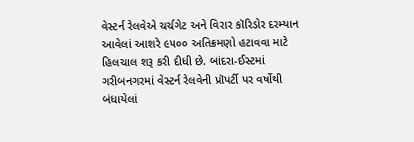વેસ્ટર્ન રેલવેએ ચર્ચગેટ અને વિરાર કૉરિડોર દરમ્યાન આવેલાં આશરે ૯૫૦૦ અતિક્રમણો હટાવવા માટે હિલચાલ શરૂ કરી દીધી છે. બાંદરા-ઈસ્ટમાં ગરીબનગરમાં વેસ્ટર્ન રેલવેની પ્રૉપર્ટી પર વર્ષોથી બંધાયેલાં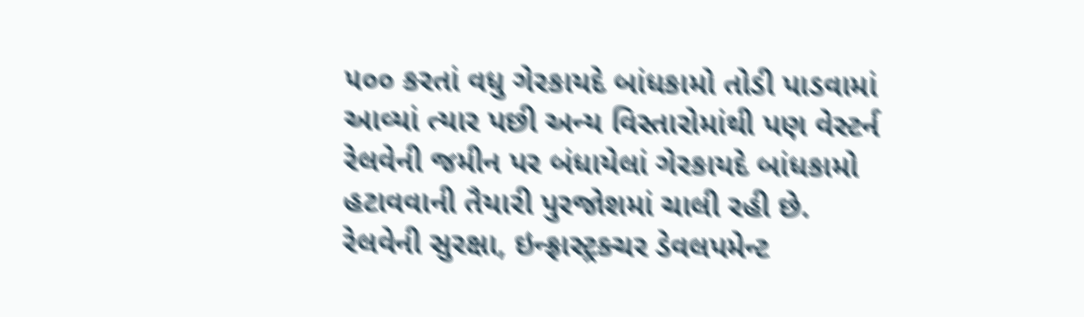૫૦૦ કરતાં વધુ ગેરકાયદે બાંધકામો તોડી પાડવામાં આવ્યાં ત્યાર પછી અન્ય વિસ્તારોમાંથી પણ વેસ્ટર્ન રેલવેની જમીન પર બંધાયેલાં ગેરકાયદે બાંધકામો હટાવવાની તૈયારી પુરજોશમાં ચાલી રહી છે.
રેલવેની સુરક્ષા, ઇન્ફ્રાસ્ટ્રક્ચર ડેવલપમેન્ટ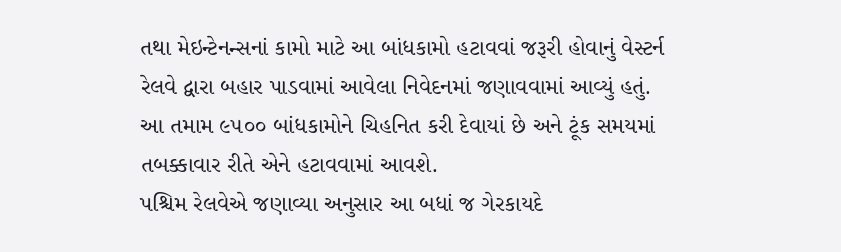તથા મેઇન્ટેનન્સનાં કામો માટે આ બાંધકામો હટાવવાં જરૂરી હોવાનું વેસ્ટર્ન રેલવે દ્વારા બહાર પાડવામાં આવેલા નિવેદનમાં જણાવવામાં આવ્યું હતું. આ તમામ ૯૫૦૦ બાંધકામોને ચિહનિત કરી દેવાયાં છે અને ટૂંક સમયમાં તબક્કાવાર રીતે એને હટાવવામાં આવશે.
પશ્ચિમ રેલવેએ જણાવ્યા અનુસાર આ બધાં જ ગેરકાયદે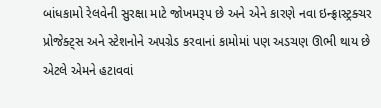બાંધકામો રેલવેની સુરક્ષા માટે જોખમરૂપ છે અને એને કારણે નવા ઇન્ફ્રાસ્ટ્રક્ચર પ્રોજેક્ટ્સ અને સ્ટેશનોને અપગ્રેડ કરવાનાં કામોમાં પણ અડચણ ઊભી થાય છે એટલે એમને હટાવવાં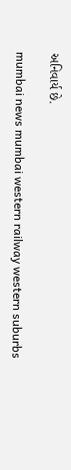અનિવાર્ય છે.

mumbai news mumbai western railway western suburbs